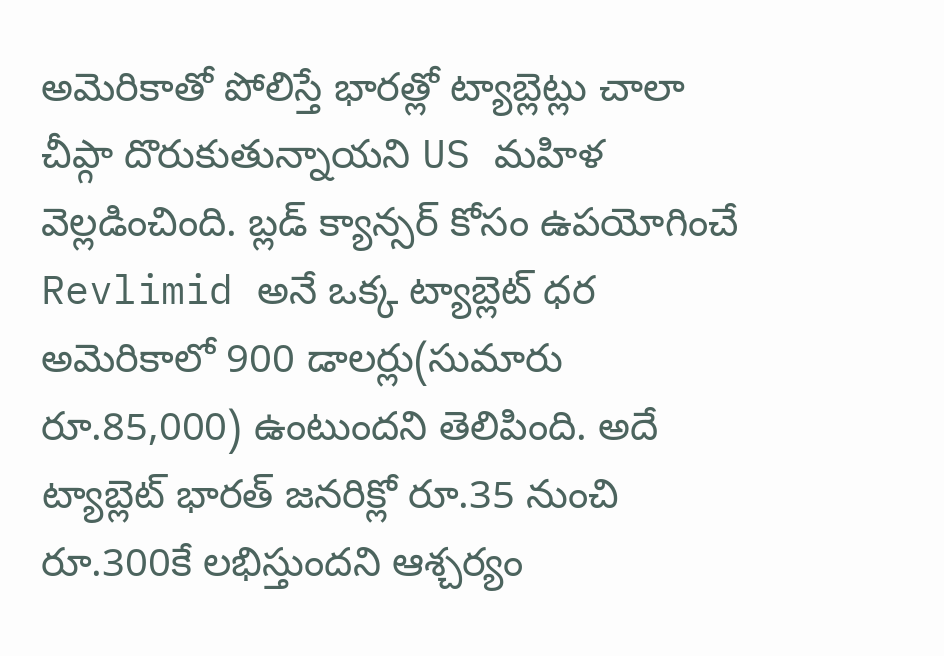అమెరికాతో పోలిస్తే భారత్లో ట్యాబ్లెట్లు చాలా చీప్గా దొరుకుతున్నాయని US మహిళ వెల్లడించింది. బ్లడ్ క్యాన్సర్ కోసం ఉపయోగించే Revlimid అనే ఒక్క ట్యాబ్లెట్ ధర అమెరికాలో 900 డాలర్లు(సుమారు రూ.85,000) ఉంటుందని తెలిపింది. అదే ట్యాబ్లెట్ భారత్ జనరిక్లో రూ.35 నుంచి రూ.300కే లభిస్తుందని ఆశ్చర్యం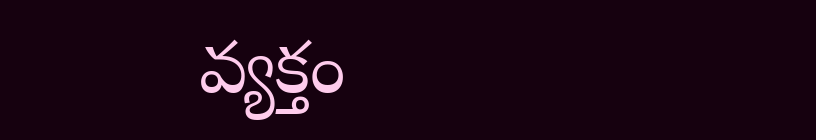వ్యక్తం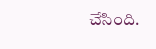చేసింది.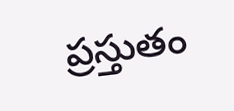ప్రస్తుతం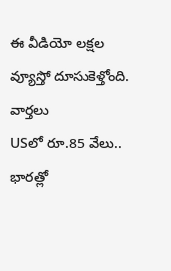ఈ వీడియో లక్షల వ్యూస్తో దూసుకెళ్తోంది.
వార్తలు
USలో రూ.85 వేలు.. భారత్లో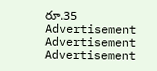రూ.35
Advertisement
Advertisement
Advertisement